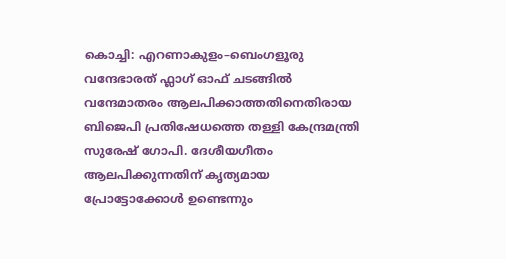കൊച്ചി: എറണാകുളം–ബെംഗളൂരു വന്ദേഭാരത് ഫ്ലാഗ് ഓഫ് ചടങ്ങിൽ വന്ദേമാതരം ആലപിക്കാത്തതിനെതിരായ ബിജെപി പ്രതിഷേധത്തെ തള്ളി കേന്ദ്രമന്ത്രി സുരേഷ് ഗോപി. ദേശീയഗീതം ആലപിക്കുന്നതിന് കൃത്യമായ പ്രോട്ടോക്കോൾ ഉണ്ടെന്നും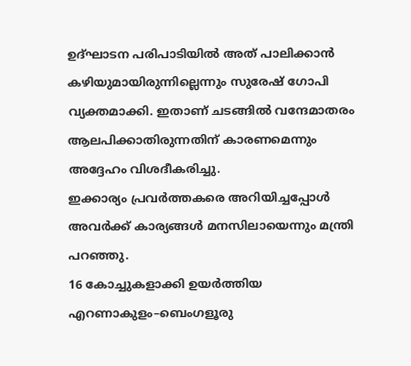ഉദ്ഘാടന പരിപാടിയിൽ അത് പാലിക്കാൻ കഴിയുമായിരുന്നില്ലെന്നും സുരേഷ് ഗോപി വ്യക്തമാക്കി. ഇതാണ് ചടങ്ങിൽ വന്ദേമാതരം ആലപിക്കാതിരുന്നതിന് കാരണമെന്നും അദ്ദേഹം വിശദീകരിച്ചു.
ഇക്കാര്യം പ്രവർത്തകരെ അറിയിച്ചപ്പോൾ അവർക്ക് കാര്യങ്ങൾ മനസിലായെന്നും മന്ത്രി പറഞ്ഞു.
16 കോച്ചുകളാക്കി ഉയർത്തിയ എറണാകുളം–ബെംഗളൂരു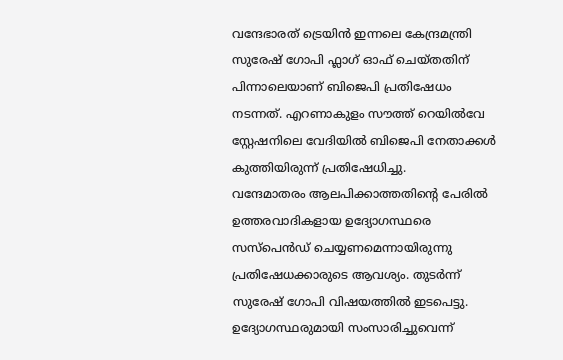വന്ദേഭാരത് ട്രെയിൻ ഇന്നലെ കേന്ദ്രമന്ത്രി സുരേഷ് ഗോപി ഫ്ലാഗ് ഓഫ് ചെയ്തതിന് പിന്നാലെയാണ് ബിജെപി പ്രതിഷേധം നടന്നത്. എറണാകുളം സൗത്ത് റെയിൽവേ സ്റ്റേഷനിലെ വേദിയിൽ ബിജെപി നേതാക്കൾ കുത്തിയിരുന്ന് പ്രതിഷേധിച്ചു.
വന്ദേമാതരം ആലപിക്കാത്തതിന്റെ പേരിൽ ഉത്തരവാദികളായ ഉദ്യോഗസ്ഥരെ സസ്പെൻഡ് ചെയ്യണമെന്നായിരുന്നു പ്രതിഷേധക്കാരുടെ ആവശ്യം. തുടർന്ന് സുരേഷ് ഗോപി വിഷയത്തിൽ ഇടപെട്ടു. ഉദ്യോഗസ്ഥരുമായി സംസാരിച്ചുവെന്ന്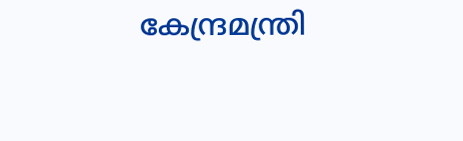കേന്ദ്രമന്ത്രി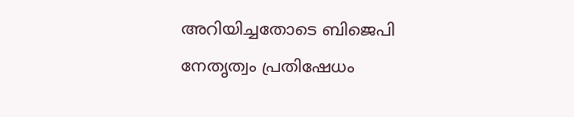അറിയിച്ചതോടെ ബിജെപി നേതൃത്വം പ്രതിഷേധം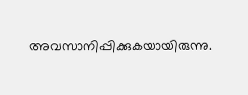അവസാനിപ്പിക്കുകയായിരുന്നു.